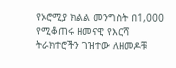የኦሮሚያ ክልል መንግስት በ1,000 የሚቆጠሩ ዘመናዊ የእርሻ ትራክተሮችን ገዝተው ለዘመዶቹ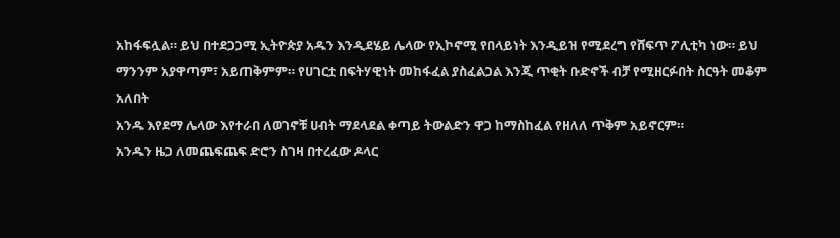አከፋፍሏል። ይህ በተደጋጋሚ ኢትዮጵያ አዱን እንዲደሄይ ሌላው የኢኮኖሚ የበላይነት እንዲይዝ የሚደረግ የሸፍጥ ፖሊቲካ ነው። ይህ ማንንም አያዋጣም፣ አይጠቅምም። የሀገርቷ በፍትሃዊነት መከፋፈል ያስፈልጋል እንጂ ጥቂት ቡድኖች ብቻ የሚዘርፉበት ስርዓት መቆም አለበት
አንዱ እየደማ ሌላው እየተራበ ለወገኖቹ ሀብት ማደላደል ቀጣይ ትውልድን ዋጋ ከማስከፈል የዘለለ ጥቅም አይኖርም።
አንዱን ዜጋ ለመጨፍጨፍ ድሮን ስገዛ በተረፈው ዶላር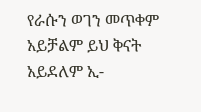የራሱን ወገን መጥቀም አይቻልም ይህ ቅናት አይደለም ኢ-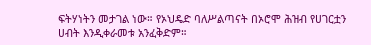ፍትሃነትን መታገል ነው። የኦህዴድ ባለሥልጣናት በኦሮሞ ሕዝብ የሀገርቷን ሀብት እንዲቀራመቱ አንፈቅድም።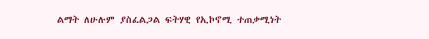ልማት ለሁሉም ያስፈልጋል ፍትሃዊ የኢኮኖሚ ተጠቃሚነት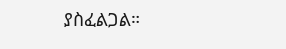ያስፈልጋል።